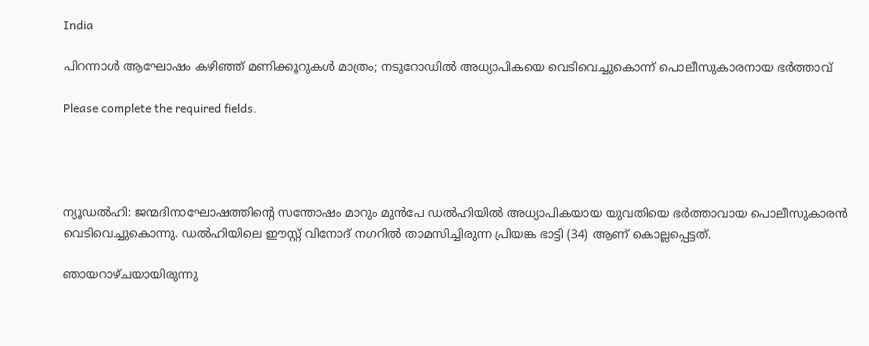India

പിറന്നാൾ ആഘോഷം കഴിഞ്ഞ് മണിക്കൂറുകൾ മാത്രം; നടുറോഡിൽ അധ്യാപികയെ വെടിവെച്ചുകൊന്ന് പൊലീസുകാരനായ ഭർത്താവ്

Please complete the required fields.




ന്യൂഡൽഹി: ജന്മദിനാഘോഷത്തിന്റെ സന്തോഷം മാറും മുൻപേ ഡൽഹിയിൽ അധ്യാപികയായ യുവതിയെ ഭർത്താവായ പൊലീസുകാരൻ വെടിവെച്ചുകൊന്നു. ഡൽഹിയിലെ ഈസ്റ്റ് വിനോദ് നഗറിൽ താമസിച്ചിരുന്ന പ്രിയങ്ക ഭാട്ടി (34) ആണ് കൊല്ലപ്പെട്ടത്.

ഞായറാഴ്ചയായിരുന്നു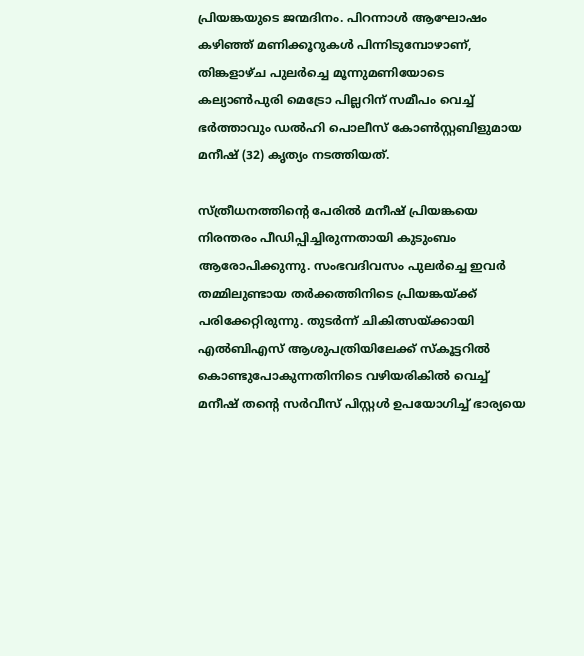പ്രിയങ്കയുടെ ജന്മദിനം. പിറന്നാൾ ആഘോഷം കഴിഞ്ഞ് മണിക്കൂറുകൾ പിന്നിടുമ്പോഴാണ്, തിങ്കളാഴ്ച പുലർച്ചെ മൂന്നുമണിയോടെ കല്യാൺപുരി മെട്രോ പില്ലറിന് സമീപം വെച്ച് ഭർത്താവും ഡൽഹി പൊലീസ് കോൺസ്റ്റബിളുമായ മനീഷ് (32) കൃത്യം നടത്തിയത്.

സ്ത്രീധനത്തിന്റെ പേരിൽ മനീഷ് പ്രിയങ്കയെ നിരന്തരം പീഡിപ്പിച്ചിരുന്നതായി കുടുംബം ആരോപിക്കുന്നു. സംഭവദിവസം പുലർച്ചെ ഇവർ തമ്മിലുണ്ടായ തർക്കത്തിനിടെ പ്രിയങ്കയ്ക്ക് പരിക്കേറ്റിരുന്നു. തുടർന്ന് ചികിത്സയ്ക്കായി എൽബിഎസ് ആശുപത്രിയിലേക്ക് സ്കൂട്ടറിൽ കൊണ്ടുപോകുന്നതിനിടെ വഴിയരികിൽ വെച്ച് മനീഷ് തന്റെ സർവീസ് പിസ്റ്റൾ ഉപയോഗിച്ച് ഭാര്യയെ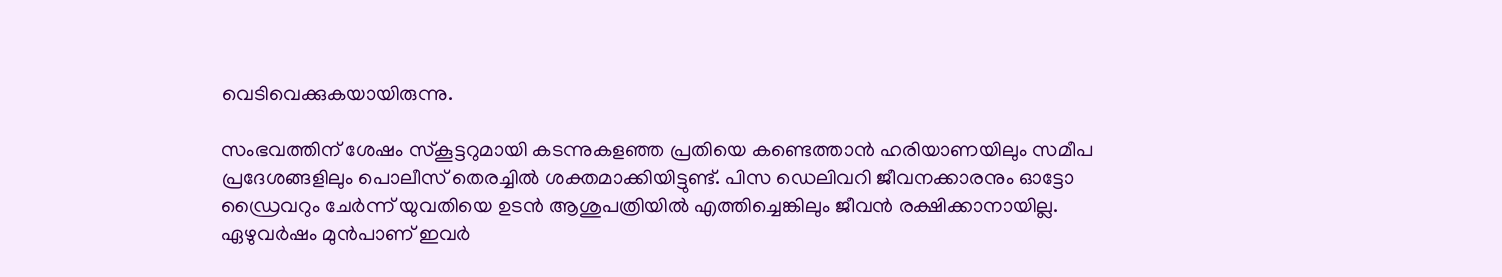വെടിവെക്കുകയായിരുന്നു.

സംഭവത്തിന് ശേഷം സ്കൂട്ടറുമായി കടന്നുകളഞ്ഞ പ്രതിയെ കണ്ടെത്താൻ ഹരിയാണയിലും സമീപ പ്രദേശങ്ങളിലും പൊലീസ് തെരച്ചിൽ ശക്തമാക്കിയിട്ടുണ്ട്. പിസ ഡെലിവറി ജീവനക്കാരനും ഓട്ടോ ഡ്രൈവറും ചേർന്ന് യുവതിയെ ഉടൻ ആശുപത്രിയിൽ എത്തിച്ചെങ്കിലും ജീവൻ രക്ഷിക്കാനായില്ല. ഏഴുവർഷം മുൻപാണ് ഇവർ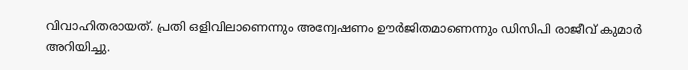വിവാഹിതരായത്. പ്രതി ഒളിവിലാണെന്നും അന്വേഷണം ഊർജിതമാണെന്നും ഡിസിപി രാജീവ് കുമാർ അറിയിച്ചു.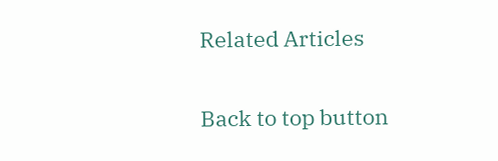Related Articles

Back to top button